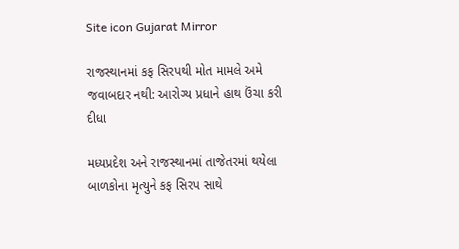Site icon Gujarat Mirror

રાજસ્થાનમાં કફ સિરપથી મોત મામલે અમે જવાબદાર નથી: આરોગ્ય પ્રધાને હાથ ઉંચા કરી દીધા

મધ્યપ્રદેશ અને રાજસ્થાનમાં તાજેતરમાં થયેલા બાળકોના મૃત્યુને કફ સિરપ સાથે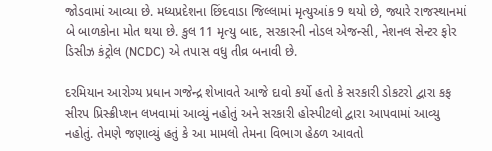જોડવામાં આવ્યા છે. મધ્યપ્રદેશના છિંદવાડા જિલ્લામાં મૃત્યુઆંક 9 થયો છે, જ્યારે રાજસ્થાનમાં બે બાળકોના મોત થયા છે. કુલ 11 મૃત્યુ બાદ, સરકારની નોડલ એજન્સી, નેશનલ સેન્ટર ફોર ડિસીઝ કંટ્રોલ (NCDC) એ તપાસ વધુ તીવ્ર બનાવી છે.

દરમિયાન આરોગ્ય પ્રધાન ગજેન્દ્ર શેખાવતે આજે દાવો કર્યો હતો કે સરકારી ડોકટરો દ્વારા કફ સીરપ પ્રિસ્ક્રીપ્શન લખવામાં આવ્યું નહોતું અને સરકારી હોસ્પીટલો દ્વારા આપવામાં આવ્યુ નહોતું. તેમણે જણાવ્યું હતું કે આ મામલો તેમના વિભાગ હેઠળ આવતો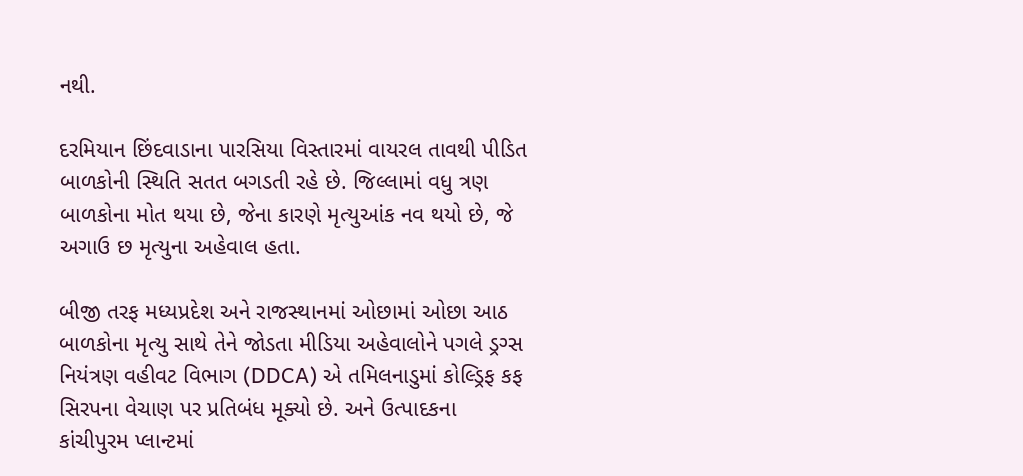નથી.

દરમિયાન છિંદવાડાના પારસિયા વિસ્તારમાં વાયરલ તાવથી પીડિત બાળકોની સ્થિતિ સતત બગડતી રહે છે. જિલ્લામાં વધુ ત્રણ બાળકોના મોત થયા છે, જેના કારણે મૃત્યુઆંક નવ થયો છે, જે અગાઉ છ મૃત્યુના અહેવાલ હતા.

બીજી તરફ મધ્યપ્રદેશ અને રાજસ્થાનમાં ઓછામાં ઓછા આઠ બાળકોના મૃત્યુ સાથે તેને જોડતા મીડિયા અહેવાલોને પગલે ડ્રગ્સ નિયંત્રણ વહીવટ વિભાગ (DDCA) એ તમિલનાડુમાં કોલ્ડ્રિફ કફ સિરપના વેચાણ પર પ્રતિબંધ મૂક્યો છે. અને ઉત્પાદકના કાંચીપુરમ પ્લાન્ટમાં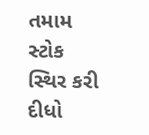તમામ સ્ટોક સ્થિર કરી દીધો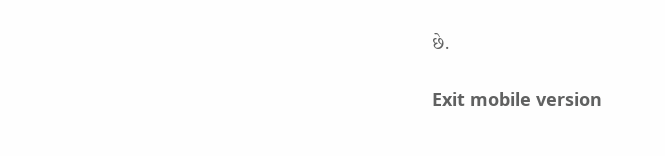છે.

Exit mobile version